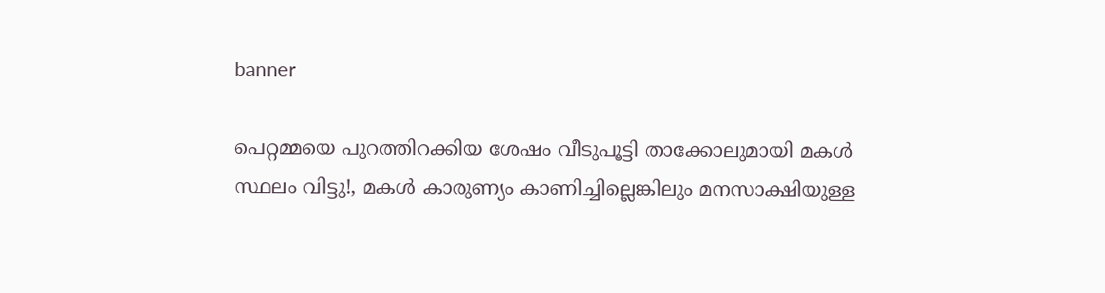banner

പെറ്റമ്മയെ പുറത്തിറക്കിയ ശേഷം വീടുപൂട്ടി താക്കോലുമായി മകൾ സ്ഥലം വിട്ടു!, മകൾ കാരുണ്യം കാണിച്ചില്ലെങ്കിലും മനസാക്ഷിയുള്ള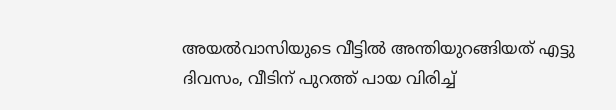അയൽവാസിയുടെ വീട്ടിൽ അന്തിയുറങ്ങിയത് എട്ടു ദിവസം, വീടിന് പുറത്ത് പായ വിരിച്ച്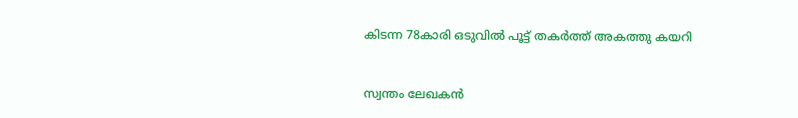കിടന്ന 78കാരി ഒടുവിൽ പൂട്ട് തകർത്ത് അകത്തു കയറി


സ്വന്തം ലേഖകൻ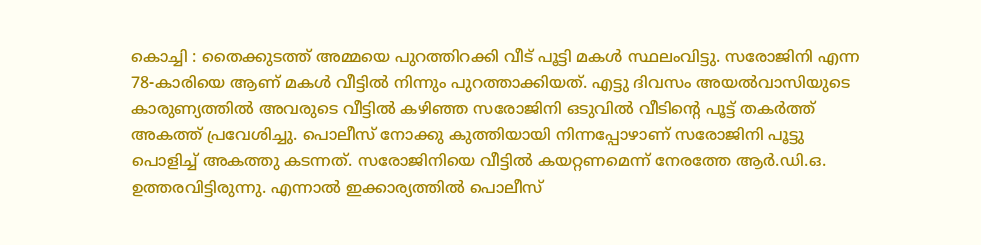കൊച്ചി : തൈക്കുടത്ത് അമ്മയെ പുറത്തിറക്കി വീട് പൂട്ടി മകൾ സ്ഥലംവിട്ടു. സരോജിനി എന്ന 78-കാരിയെ ആണ് മകൾ വീട്ടിൽ നിന്നും പുറത്താക്കിയത്. എട്ടു ദിവസം അയൽവാസിയുടെ കാരുണ്യത്തിൽ അവരുടെ വീട്ടിൽ കഴിഞ്ഞ സരോജിനി ഒടുവിൽ വീടിന്റെ പൂട്ട് തകർത്ത് അകത്ത് പ്രവേശിച്ചു. പൊലീസ് നോക്കു കുത്തിയായി നിന്നപ്പോഴാണ് സരോജിനി പൂട്ടു പൊളിച്ച് അകത്തു കടന്നത്. സരോജിനിയെ വീട്ടിൽ കയറ്റണമെന്ന് നേരത്തേ ആർ.ഡി.ഒ. ഉത്തരവിട്ടിരുന്നു. എന്നാൽ ഇക്കാര്യത്തിൽ പൊലീസ്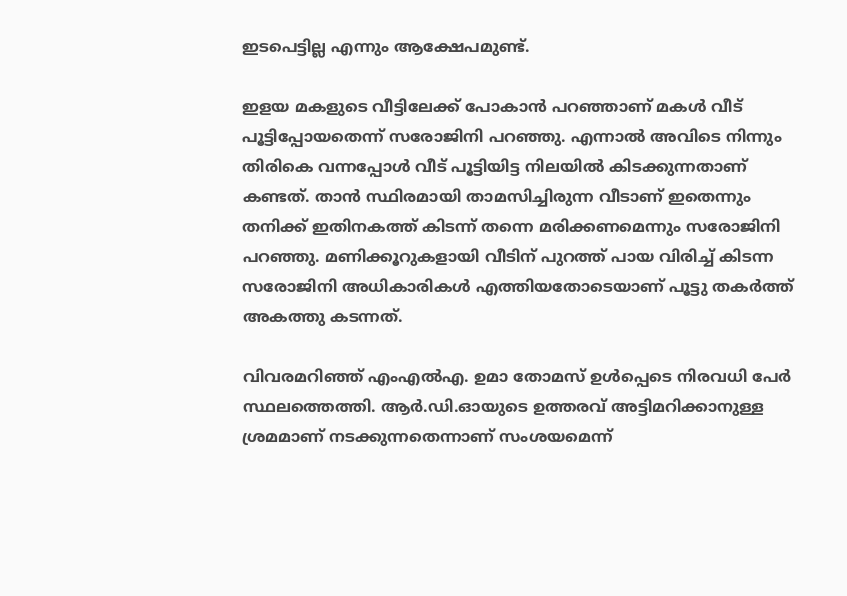ഇടപെട്ടില്ല എന്നും ആക്ഷേപമുണ്ട്.

ഇളയ മകളുടെ വീട്ടിലേക്ക് പോകാൻ പറഞ്ഞാണ് മകൾ വീട് പൂട്ടിപ്പോയതെന്ന് സരോജിനി പറഞ്ഞു. എന്നാൽ അവിടെ നിന്നും തിരികെ വന്നപ്പോൾ വീട് പൂട്ടിയിട്ട നിലയിൽ കിടക്കുന്നതാണ് കണ്ടത്. താൻ സ്ഥിരമായി താമസിച്ചിരുന്ന വീടാണ് ഇതെന്നും തനിക്ക് ഇതിനകത്ത് കിടന്ന് തന്നെ മരിക്കണമെന്നും സരോജിനി പറഞ്ഞു. മണിക്കൂറുകളായി വീടിന് പുറത്ത് പായ വിരിച്ച് കിടന്ന സരോജിനി അധികാരികൾ എത്തിയതോടെയാണ് പൂട്ടു തകർത്ത് അകത്തു കടന്നത്.

വിവരമറിഞ്ഞ് എംഎ‍ൽഎ. ഉമാ തോമസ് ഉൾപ്പെടെ നിരവധി പേർ സ്ഥലത്തെത്തി. ആർ.ഡി.ഓയുടെ ഉത്തരവ് അട്ടിമറിക്കാനുള്ള ശ്രമമാണ് നടക്കുന്നതെന്നാണ് സംശയമെന്ന്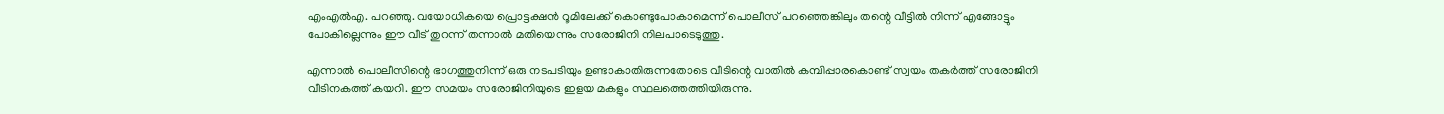എംഎ‍ൽഎ. പറഞ്ഞു. വയോധികയെ പ്രൊട്ടക്ഷൻ റൂമിലേക്ക് കൊണ്ടുപോകാമെന്ന് പൊലീസ് പറഞ്ഞെങ്കിലും തന്റെ വീട്ടിൽ നിന്ന് എങ്ങോട്ടും പോകില്ലെന്നും ഈ വീട് തുറന്ന് തന്നാൽ മതിയെന്നും സരോജിനി നിലപാടെടുത്തു.

എന്നാൽ പൊലീസിന്റെ ഭാഗത്തുനിന്ന് ഒരു നടപടിയും ഉണ്ടാകാതിരുന്നതോടെ വീടിന്റെ വാതിൽ കമ്പിപ്പാരകൊണ്ട് സ്വയം തകർത്ത് സരോജിനി വീടിനകത്ത് കയറി. ഈ സമയം സരോജിനിയുടെ ഇളയ മകളും സ്ഥലത്തെത്തിയിരുന്നു.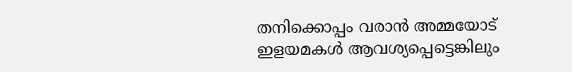തനിക്കൊപ്പം വരാൻ അമ്മയോട് ഇളയമകൾ ആവശ്യപ്പെട്ടെങ്കിലും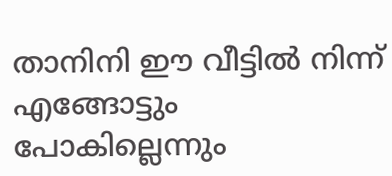താനിനി ഈ വീട്ടിൽ നിന്ന് എങ്ങോട്ടും പോകില്ലെന്നും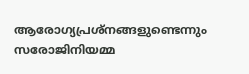ആരോഗ്യപ്രശ്നങ്ങളുണ്ടെന്നും സരോജിനിയമ്മ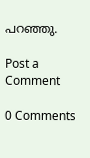പറഞ്ഞു.

Post a Comment

0 Comments